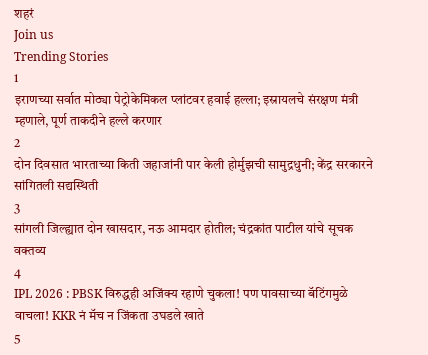शहरं
Join us
Trending Stories
1
इराणच्या सर्वात मोठ्या पेट्रोकेमिकल प्लांटवर हवाई हल्ला; इस्रायलचे संरक्षण मंत्री म्हणाले, पूर्ण ताकदीने हल्ले करणार
2
दोन दिवसात भारताच्या किती जहाजांनी पार केली होर्मुझची सामुद्रधुनी; केंद्र सरकारने सांगितली सद्यस्थिती
3
सांगली जिल्ह्यात दोन खासदार, नऊ आमदार होतील; चंद्रकांत पाटील यांचे सूचक वक्तव्य
4
IPL 2026 : PBSK विरुद्धही अजिंक्य रहाणे चुकला! पण पावसाच्या बॅटिंगमुळे वाचला! KKR नं मॅच न जिंकता उघडले खाते
5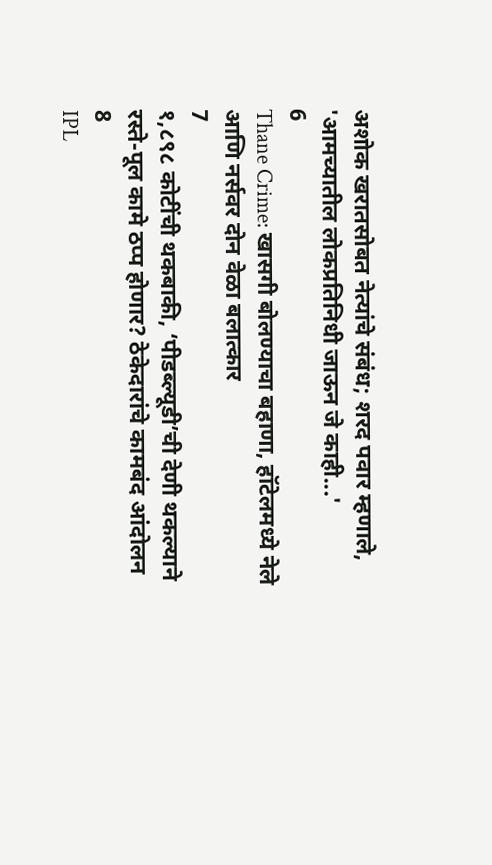अशोक खरातसोबत नेत्यांचे संबंध; शरद पवार म्हणाले, 'आमच्यातील लोकप्रतिनिधी जाऊन जे काही...'
6
Thane Crime: खासगी बोलण्याचा बहाणा, हॉटेलमध्ये नेले आणि नर्सवर दोन वेळा बलात्कार
7
१,८९८ कोटींची थकबाकी, ‘पीडब्ल्यूडी’ची देणी थकल्याने रस्ते-पूल कामे ठप्प होणार? ठेकेदारांचे कामबंद आंदोलन
8
IPL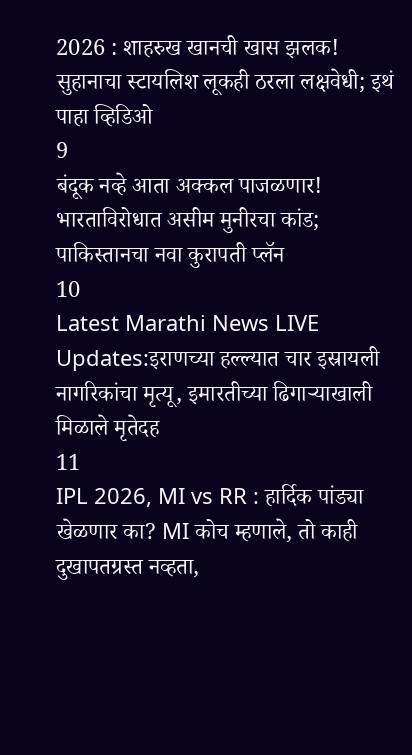2026 : शाहरुख खानची खास झलक! सुहानाचा स्टायलिश लूकही ठरला लक्षवेधी; इथं पाहा व्हिडिओ
9
बंदूक नव्हे आता अक्कल पाजळणार! भारताविरोधात असीम मुनीरचा कांड; पाकिस्तानचा नवा कुरापती प्लॅन
10
Latest Marathi News LIVE Updates:इराणच्या हल्ल्यात चार इस्रायली नागरिकांचा मृत्यू, इमारतीच्या ढिगाऱ्याखाली मिळाले मृतेदह
11
IPL 2026, MI vs RR : हार्दिक पांड्या खेळणार का? MI कोच म्हणाले, तो काही दुखापतग्रस्त नव्हता,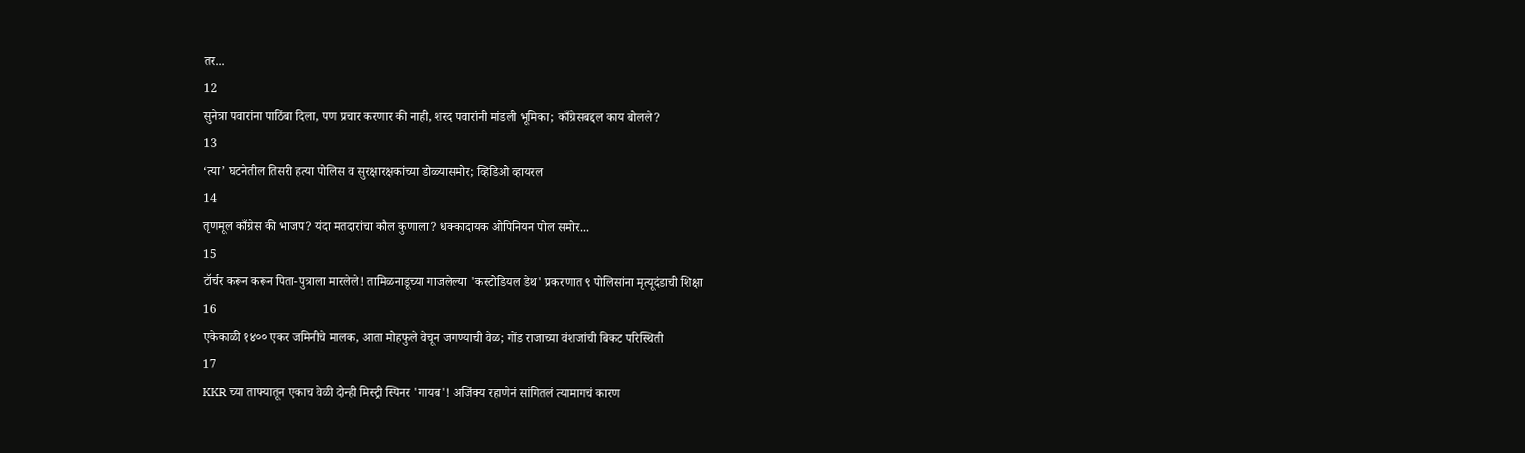तर...
12
सुनेत्रा पवारांना पाठिंबा दिला, पण प्रचार करणार की नाही, शरद पवारांनी मांडली भूमिका; काँग्रेसबद्दल काय बोलले?
13
‘त्या’ घटनेतील तिसरी हत्या पोलिस व सुरक्षारक्षकांच्या डोळ्यासमोर; व्हिडिओ व्हायरल
14
तृणमूल काँग्रेस की भाजप? यंदा मतदारांचा कौल कुणाला? धक्कादायक ओपिनियन पोल समोर...
15
टॉर्चर करून करून पिता-पुत्राला मारलेले! तामिळनाडूच्या गाजलेल्या 'कस्टोडियल डेथ' प्रकरणात ९ पोलिसांना मृत्यूदंडाची शिक्षा
16
एकेकाळी १४०० एकर जमिनीचे मालक, आता मोहफुले वेचून जगण्याची वेळ; गोंड राजाच्या वंशजांची बिकट परिस्थिती
17
KKR च्या ताफ्यातून एकाच वेळी दोन्ही मिस्ट्री स्पिनर 'गायब'! अजिंक्य रहाणेनं सांगितलं त्यामागचं कारण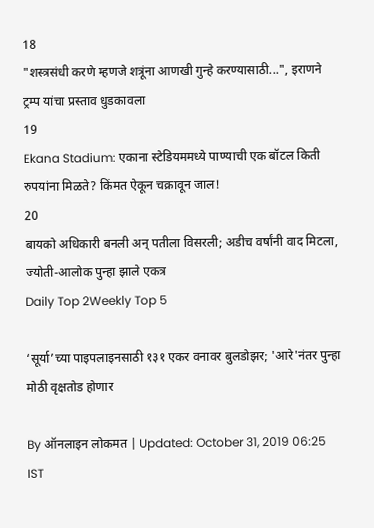18
"शस्त्रसंधी करणे म्हणजे शत्रूंना आणखी गुन्हे करण्यासाठी...", इराणने ट्रम्प यांचा प्रस्ताव धुडकावला
19
Ekana Stadium: एकाना स्टेडियममध्ये पाण्याची एक बॉटल किती रुपयांना मिळते? किंमत ऐकून चक्रावून जाल!
20
बायको अधिकारी बनली अन् पतीला विसरली; अडीच वर्षांनी वाद मिटला, ज्योती-आलोक पुन्हा झाले एकत्र
Daily Top 2Weekly Top 5

‘सूर्या’च्या पाइपलाइनसाठी १३१ एकर वनावर बुलडोझर; 'आरे'नंतर पुन्हा मोठी वृक्षतोड होणार

By ऑनलाइन लोकमत | Updated: October 31, 2019 06:25 IST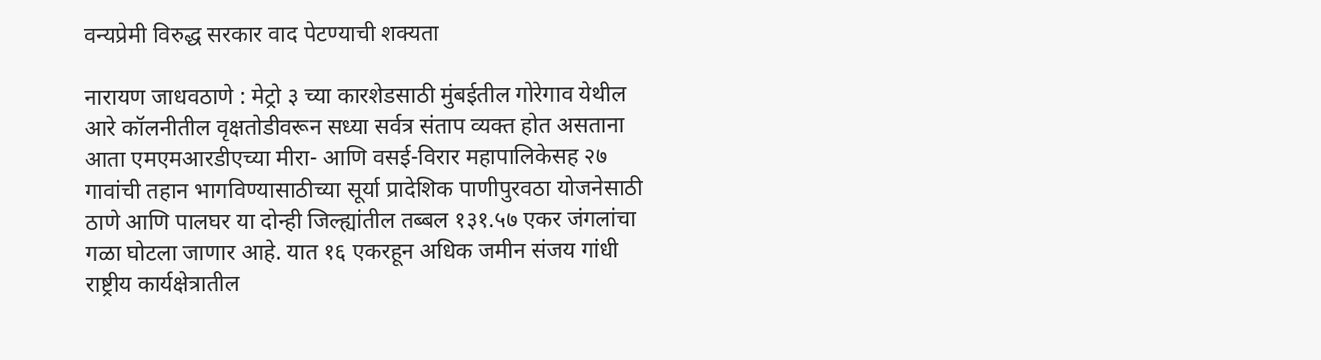वन्यप्रेमी विरुद्ध सरकार वाद पेटण्याची शक्यता

नारायण जाधवठाणे : मेट्रो ३ च्या कारशेडसाठी मुंबईतील गोरेगाव येथील आरे कॉलनीतील वृक्षतोडीवरून सध्या सर्वत्र संताप व्यक्त होत असताना आता एमएमआरडीएच्या मीरा- आणि वसई-विरार महापालिकेसह २७ गावांची तहान भागविण्यासाठीच्या सूर्या प्रादेशिक पाणीपुरवठा योजनेसाठी ठाणे आणि पालघर या दोन्ही जिल्ह्यांतील तब्बल १३१.५७ एकर जंगलांचा गळा घोटला जाणार आहे. यात १६ एकरहून अधिक जमीन संजय गांधी राष्ट्रीय कार्यक्षेत्रातील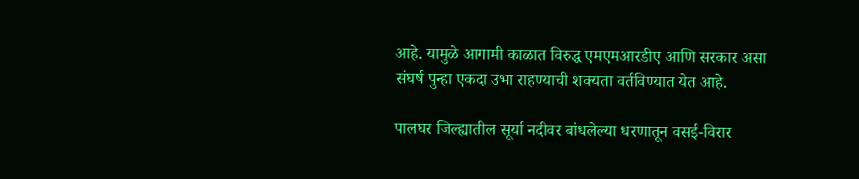आहे. यामुळे आगामी काळात विरुद्ध एमएमआरडीए आणि सरकार असा संघर्ष पुन्हा एकदा उभा राहण्याची शक्यता वर्तविण्यात येत आहे.

पालघर जिल्ह्यातील सूर्या नदीवर बांधलेल्या धरणातून वसई-विरार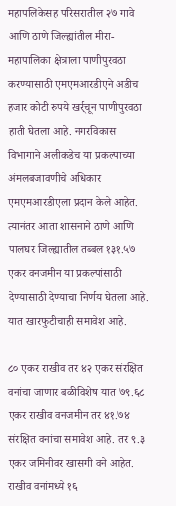महापलिकेसह परिसरातील २७ गावे आणि ठाणे जिल्ह्यांतील मीरा- महापालिका क्षेत्राला पाणीपुरवठा करण्यासाठी एमएमआरडीएने अडीच हजार कोटी रुपये खर्र्चून पाणीपुरवठा हाती घेतला आहे. नगरविकास विभागाने अलीकडेच या प्रकल्पाच्या अंमलबजावणीचे अधिकार एमएमआरडीएला प्रदान केले आहेत. त्यानंतर आता शासनाने ठाणे आणि पालघर जिल्ह्यातील तब्बल १३१.५७ एकर वनजमीन या प्रकल्पांसाठी देण्यासाठी देण्याचा निर्णय घेतला आहे. यात खारफुटीचाही समावेश आहे.

८० एकर राखीव तर ४२ एकर संरक्षित वनांचा जाणार बळीविशेष यात ७९.६८ एकर राखीव वनजमीन तर ४१.७४ संरक्षित वनांचा समावेश आहे. तर ९.३ एकर जमिनीवर खासगी वने आहेत. राखीव वनांमध्ये १६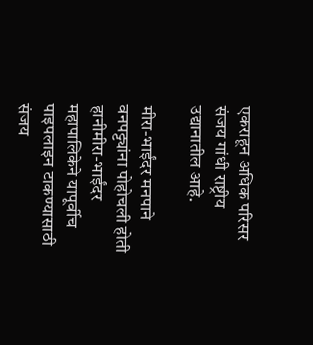एकराहून अधिक परिसर संजय गांधी राष्ट्रीय उद्यानातील आहे.

मीरा-भाईंदर मनपाने वनपट्ट्यांना पोहोचली होती हानीमीरा-भाईंदर महापालिकेने यापूर्वीच पाइपलाइन टाकण्यासाठी संजय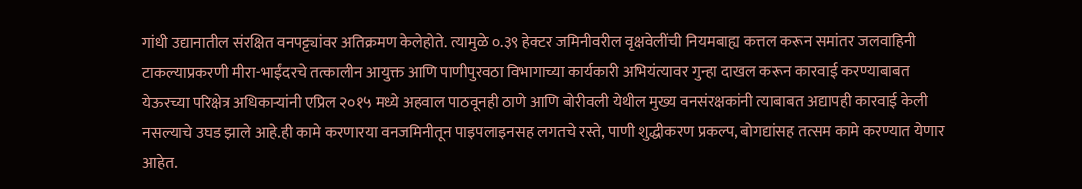गांधी उद्यानातील संरक्षित वनपट्ट्यांवर अतिक्रमण केलेहोते. त्यामुळे ०.३९ हेक्टर जमिनीवरील वृक्षवेलींची नियमबाह्य कत्तल करून समांतर जलवाहिनी टाकल्याप्रकरणी मीरा-भाईंदरचे तत्कालीन आयुक्त आणि पाणीपुरवठा विभागाच्या कार्यकारी अभियंत्यावर गुन्हा दाखल करून कारवाई करण्याबाबत येऊरच्या परिक्षेत्र अधिकाऱ्यांनी एप्रिल २०१५ मध्ये अहवाल पाठवूनही ठाणे आणि बोरीवली येथील मुख्य वनसंरक्षकांनी त्याबाबत अद्यापही कारवाई केली नसल्याचे उघड झाले आहे.ही कामे करणारया वनजमिनीतून पाइपलाइनसह लगतचे रस्ते, पाणी शुद्धीकरण प्रकल्प, बोगद्यांसह तत्सम कामे करण्यात येणार आहेत.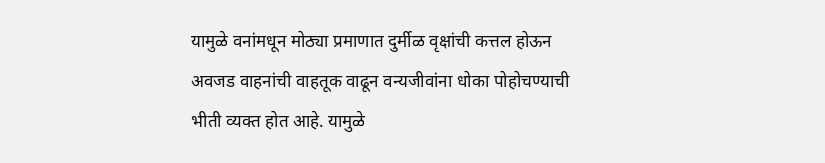यामुळे वनांमधून मोठ्या प्रमाणात दुर्मीळ वृक्षांची कत्तल होऊन अवजड वाहनांची वाहतूक वाढून वन्यजीवांना धोका पोहोचण्याची भीती व्यक्त होत आहे. यामुळे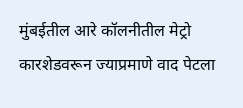मुंबईतील आरे कॉलनीतील मेट्रो कारशेडवरून ज्याप्रमाणे वाद पेटला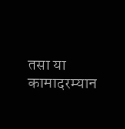तसा या कामादरम्यान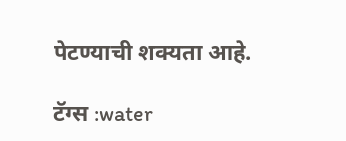पेटण्याची शक्यता आहे.

टॅग्स :water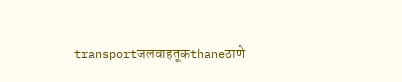transportजलवाहतूकthaneठाणे